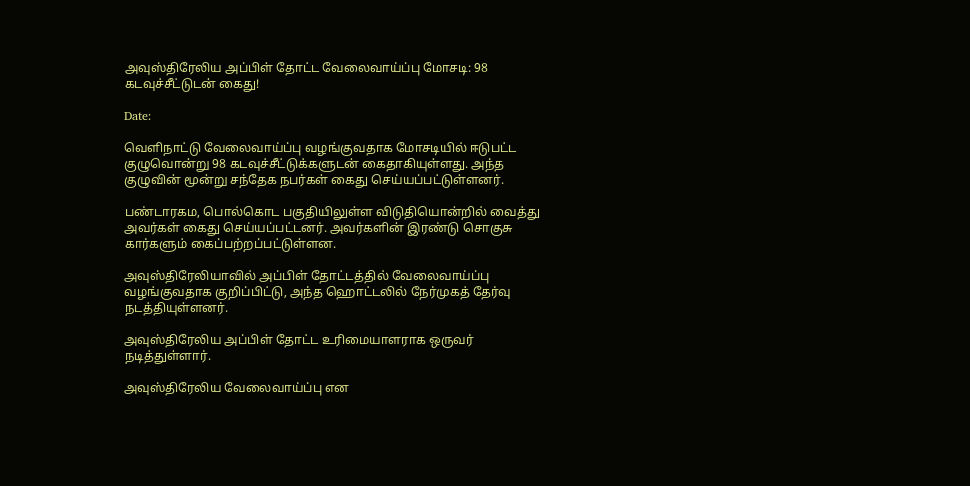அவுஸ்திரேலிய அப்பிள் தோட்ட வேலைவாய்ப்பு மோசடி: 98 கடவுச்சீட்டுடன் கைது!

Date:

வெளிநாட்டு வேலைவாய்ப்பு வழங்குவதாக மோசடியில் ஈடுபட்ட குழுவொன்று 98 கடவுச்சீட்டுக்களுடன் கைதாகியுள்ளது. அந்த குழுவின் மூன்று சந்தேக நபர்கள் கைது செய்யப்பட்டுள்ளனர்.

பண்டாரகம, பொல்கொட பகுதியிலுள்ள விடுதியொன்றில் வைத்து அவர்கள் கைது செய்யப்பட்டனர். அவர்களின் இரண்டு சொகுசு கார்களும் கைப்பற்றப்பட்டுள்ளன.

அவுஸ்திரேலியாவில் அப்பிள் தோட்டத்தில் வேலைவாய்ப்பு வழங்குவதாக குறிப்பிட்டு, அந்த ஹொட்டலில் நேர்முகத் தேர்வு நடத்தியுள்ளனர்.

அவுஸ்திரேலிய அப்பிள் தோட்ட உரிமையாளராக ஒருவர் நடித்துள்ளார்.

அவுஸ்திரேலிய வேலைவாய்ப்பு என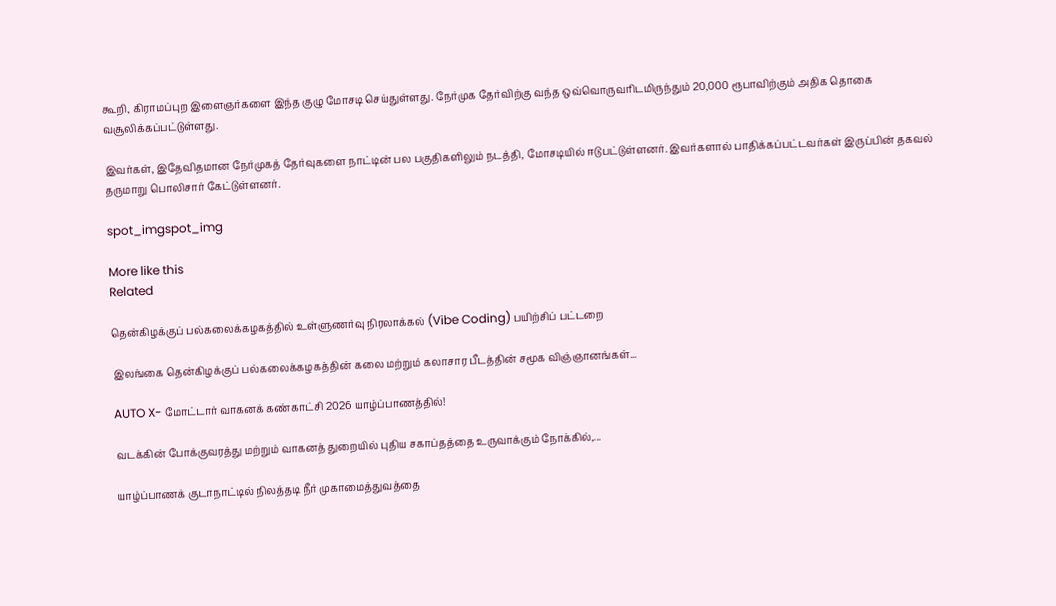கூறி, கிராமப்புற இளைஞர்களை இந்த குழு மோசடி செய்துள்ளது. நேர்முக தேர்விற்கு வந்த ஒவ்வொருவரிடமிருந்தும் 20,000 ரூபாவிற்கும் அதிக தொகை வசூலிக்கப்பட்டுள்ளது.

இவர்கள், இதேவிதமான நேர்முகத் தேர்வுகளை நாட்டின் பல பகுதிகளிலும் நடத்தி, மோசடியில் ஈடுபட்டுள்ளனர். இவர்களால் பாதிக்கப்பட்டவர்கள் இருப்பின் தகவல் தருமாறு பொலிசார் கேட்டுள்ளனர்.

spot_imgspot_img

More like this
Related

தென்கிழக்குப் பல்கலைக்கழகத்தில் உள்ளுணர்வு நிரலாக்கல் (Vibe Coding) பயிற்சிப் பட்டறை

இலங்கை தென்கிழக்குப் பல்கலைக்கழகத்தின் கலை மற்றும் கலாசார பீடத்தின் சமூக விஞ்ஞானங்கள்...

AUTO X- மோட்டார் வாகனக் கண்காட்சி 2026 யாழ்ப்பாணத்தில்!

வடக்கின் போக்குவரத்து மற்றும் வாகனத் துறையில் புதிய சகாப்தத்தை உருவாக்கும் நோக்கில்,...

யாழ்ப்பாணக் குடாநாட்டில் நிலத்தடி நீர் முகாமைத்துவத்தை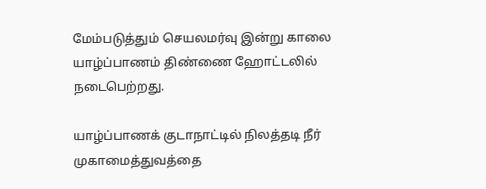மேம்படுத்தும் செயலமர்வு இன்று காலை யாழ்ப்பாணம் திண்ணை ஹோட்டலில் நடைபெற்றது.

யாழ்ப்பாணக் குடாநாட்டில் நிலத்தடி நீர் முகாமைத்துவத்தை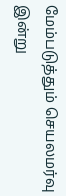மேம்படுத்தும் செயலமர்வு இன்று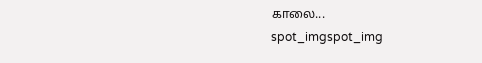காலை...
spot_imgspot_img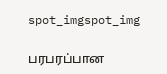spot_imgspot_img

பரபரப்பான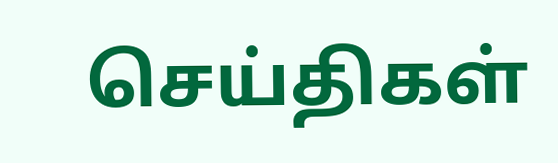செய்திகள்